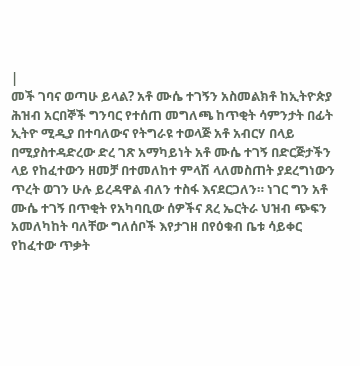|
መች ገባና ወጣሁ ይላል? አቶ ሙሴ ተገኝን አስመልክቶ ከኢትዮጵያ ሕዝብ አርበኞች ግንባር የተሰጠ መግለጫ ከጥቂት ሳምንታት በፊት ኢትዮ ሚዲያ በተባለውና የትግራዩ ተወላጅ አቶ አብርሃ በላይ በሚያስተዳድረው ድረ ገጽ አማካይነት አቶ ሙሴ ተገኝ በድርጅታችን ላይ የከፈተውን ዘመቻ በተመለከተ ምላሽ ላለመስጠት ያደረግነውን ጥረት ወገን ሁሉ ይረዳዋል ብለን ተስፋ እናደርጋለን። ነገር ግን አቶ ሙሴ ተገኝ በጥቂት የአካባቢው ሰዎችና ጸረ ኤርትራ ህዝብ ጭፍን አመለካከት ባለቸው ግለሰቦች እየታገዘ በየዕቁብ ቤቱ ሳይቀር የከፈተው ጥቃት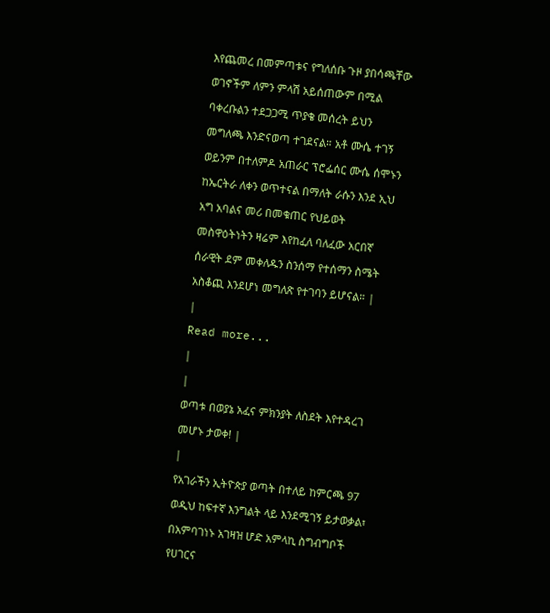እየጨመረ በመምጣቱና የግለሰቡ ጉዞ ያበሳጫቸው ወገኖችም ለምን ምላሽ አይሰጠውም በሚል ባቀረቡልን ተደጋጋሚ ጥያቄ መሰረት ይህን መግለጫ እንድናወጣ ተገደናል። አቶ ሙሴ ተገኝ ወይንም በተለምዶ አጠራር ፕሮፌሰር ሙሴ ሰሞኑን ከኤርትራ ለቀን ወጥተናል በማለት ራሱን እንደ ኢህ አግ አባልና መሪ በመቁጠር የህይወት መስዋዕትነትን ዛሬም እየከፈለ ባለፈው አርበኛ ሰራዊት ደም መቀለዱን ስንሰማ የተሰማን ስሜት አስቆጪ እንደሆነ መግለጽ የተገባን ይሆናል። |
|
Read more...
|
|
ወጣቱ በወያኔ አፈና ምክንያት ለስደት እየተዳረገ መሆኑ ታወቀ! |
|
የአገራችን ኢትዮጵያ ወጣት በተለይ ከምርጫ 97 ወዲህ ከፍተኛ እንግልት ላይ እንደሚገኝ ይታወቃል፣ በአምባገነኑ አገዛዝ ሆድ አምላኪ ስግብግቦች የሀገርና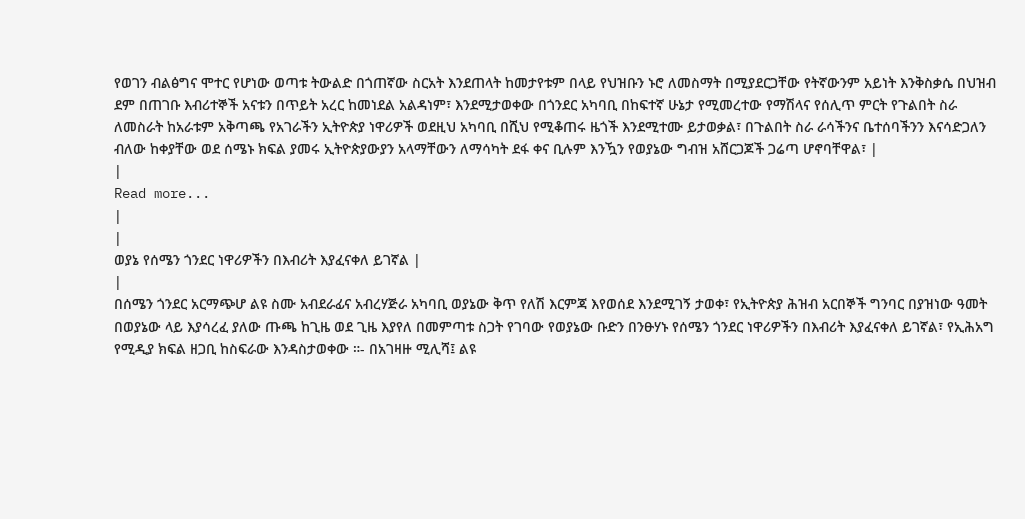የወገን ብልፅግና ሞተር የሆነው ወጣቱ ትውልድ በጎጠኛው ስርአት እንደጠላት ከመታየቱም በላይ የህዝቡን ኑሮ ለመስማት በሚያደርጋቸው የትኛውንም አይነት እንቅስቃሴ በህዝብ ደም በጠገቡ እብሪተኞች አናቱን በጥይት አረር ከመነደል አልዳነም፣ እንደሚታወቀው በጎንደር አካባቢ በከፍተኛ ሁኔታ የሚመረተው የማሽላና የሰሊጥ ምርት የጉልበት ስራ ለመስራት ከአራቱም አቅጣጫ የአገራችን ኢትዮጵያ ነዋሪዎች ወደዚህ አካባቢ በሺህ የሚቆጠሩ ዜጎች እንደሚተሙ ይታወቃል፣ በጉልበት ስራ ራሳችንና ቤተሰባችንን እናሳድጋለን ብለው ከቀያቸው ወደ ሰሜኑ ክፍል ያመሩ ኢትዮጵያውያን አላማቸውን ለማሳካት ደፋ ቀና ቢሉም እንዃን የወያኔው ግብዝ አሸርጋጆች ጋሬጣ ሆኖባቸዋል፣ |
|
Read more...
|
|
ወያኔ የሰሜን ጎንደር ነዋሪዎችን በእብሪት እያፈናቀለ ይገኛል |
|
በሰሜን ጎንደር አርማጭሆ ልዩ ስሙ አብደራፊና አብረሃጅራ አካባቢ ወያኔው ቅጥ የለሽ እርምጃ እየወሰደ እንደሚገኝ ታወቀ፣ የኢትዮጵያ ሕዝብ አርበኞች ግንባር በያዝነው ዓመት በወያኔው ላይ እያሳረፈ ያለው ጡጫ ከጊዜ ወደ ጊዜ እያየለ በመምጣቱ ስጋት የገባው የወያኔው ቡድን በንፁሃኑ የሰሜን ጎንደር ነዋሪዎችን በእብሪት እያፈናቀለ ይገኛል፣ የኢሕአግ የሚዲያ ክፍል ዘጋቢ ከስፍራው እንዳስታወቀው ።- በአገዛዙ ሚሊሻ፤ ልዩ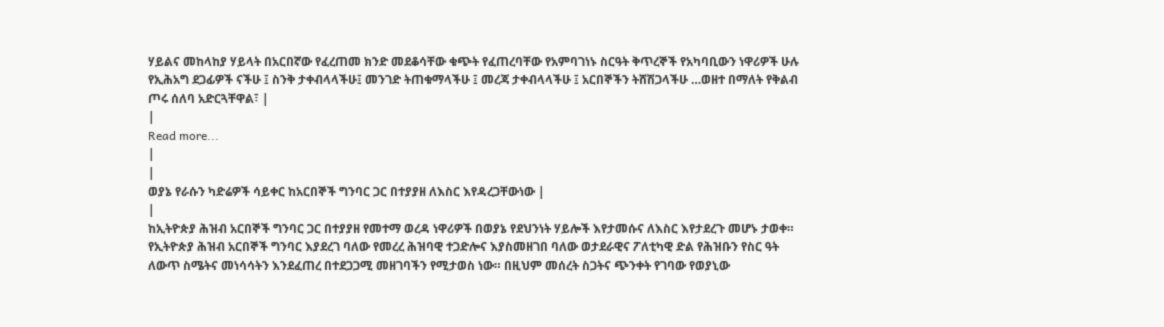ሃይልና መከላከያ ሃይላት በአርበኛው የፈረጠመ ክንድ መደቆሳቸው ቁጭት የፈጠረባቸው የአምባገነኑ ስርዓት ቅጥረኞች የአካባቢውን ነዋሪዎች ሁሉ የኢሕአግ ደጋፊዎች ናችሁ ፤ ስንቅ ታቀብላላችሁ፤ መንገድ ትጠቁማላችሁ ፤ መረጃ ታቀብላላችሁ ፤ አርበኞችን ትሸሽጋላችሁ …ወዘተ በማለት የቅልብ ጦሩ ሰለባ አድርጓቸዋል፣ |
|
Read more...
|
|
ወያኔ የራሱን ካድሬዎች ሳይቀር ከአርበኞች ግንባር ጋር በተያያዘ ለእስር እየዳረጋቸውነው |
|
ከኢትዮጵያ ሕዝብ አርበኞች ግንባር ጋር በተያያዘ የመተማ ወረዳ ነዋሪዎች በወያኔ የደህንነት ሃይሎች እየታመሱና ለእስር እየታደረጉ መሆኑ ታወቀ። የኢትዮጵያ ሕዝብ አርበኞች ግንባር እያደረገ ባለው የመረረ ሕዝባዊ ተጋድሎና እያስመዘገበ ባለው ወታደራዊና ፖለቲካዊ ድል የሕዝቡን የስር ዓት ለውጥ ስሜትና መነሳሳትን እንደፈጠረ በተደጋጋሚ መዘገባችን የሚታወስ ነው። በዚህም መሰረት ስጋትና ጭንቀት የገባው የወያኒው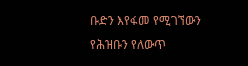ቡድን እየፋመ የሚገኘውን የሕዝቡን የለውጥ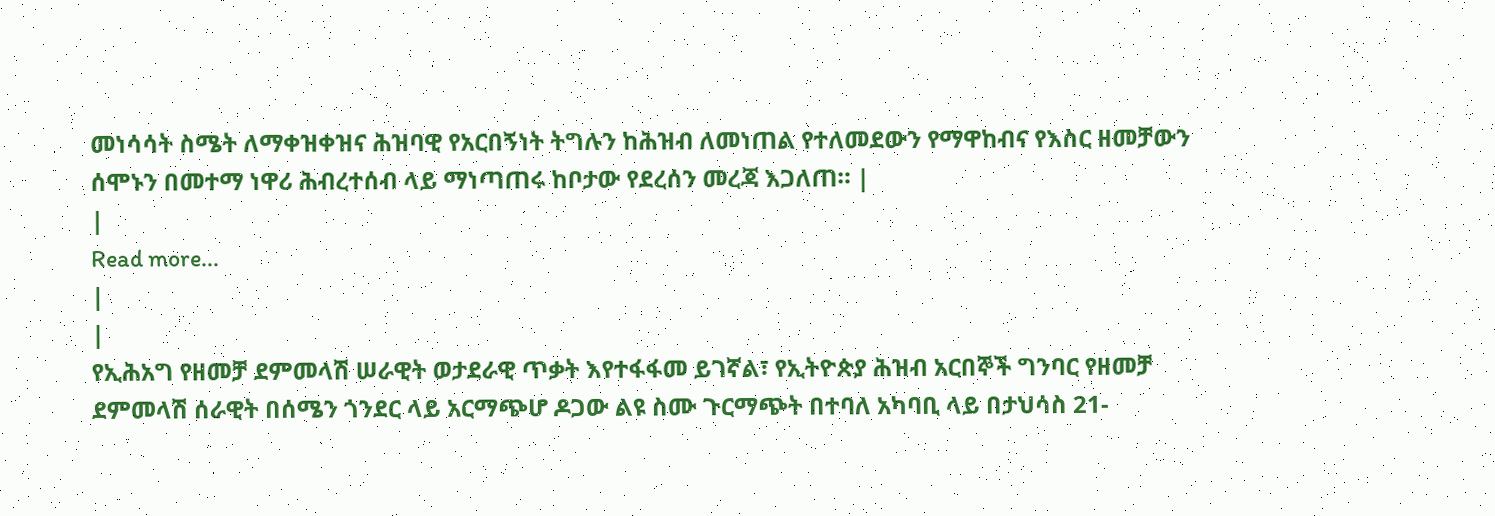መነሳሳት ስሜት ለማቀዝቀዝና ሕዝባዊ የአርበኝነት ትግሉን ከሕዝብ ለመነጠል የተለመደውን የማዋከብና የእስር ዘመቻውን ሰሞኑን በመተማ ነዋሪ ሕብረተሰብ ላይ ማነጣጠሩ ከቦታው የደረሰን መረጃ እጋለጠ። |
|
Read more...
|
|
የኢሕአግ የዘመቻ ደምመላሽ ሠራዊት ወታደራዊ ጥቃት እየተፋፋመ ይገኛል፣ የኢትዮጵያ ሕዝብ አርበኞች ግንባር የዘመቻ ደምመላሽ ሰራዊት በሰሜን ጎንደር ላይ አርማጭሆ ዶጋው ልዩ ስሙ ጉርማጭት በተባለ አካባቢ ላይ በታህሳስ 21-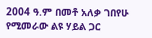2004 ዓ.ም በመቶ አለቃ ገበየሁ የሚመራው ልዩ ሃይል ጋር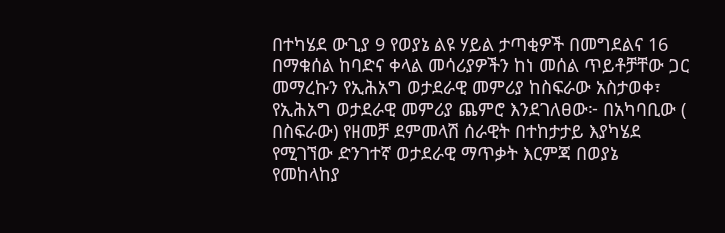በተካሄደ ውጊያ 9 የወያኔ ልዩ ሃይል ታጣቂዎች በመግደልና 16 በማቁሰል ከባድና ቀላል መሳሪያዎችን ከነ መሰል ጥይቶቻቸው ጋር መማረኩን የኢሕአግ ወታደራዊ መምሪያ ከስፍራው አስታወቀ፣ የኢሕአግ ወታደራዊ መምሪያ ጨምሮ እንደገለፀው፦ በአካባቢው ( በስፍራው) የዘመቻ ደምመላሽ ሰራዊት በተከታታይ እያካሄደ የሚገኘው ድንገተኛ ወታደራዊ ማጥቃት እርምጃ በወያኔ የመከላከያ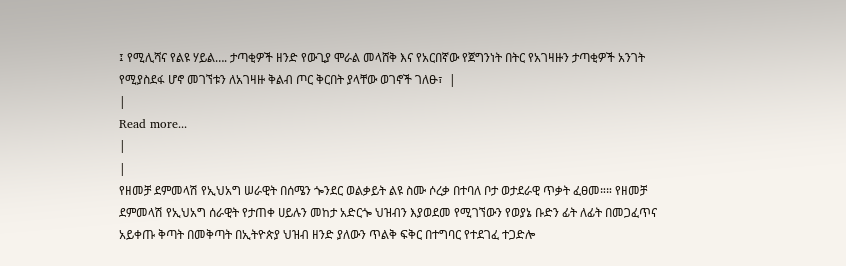፤ የሚሊሻና የልዩ ሃይል…. ታጣቂዎች ዘንድ የውጊያ ሞራል መላሸቅ እና የአርበኛው የጀግንነት በትር የአገዛዙን ታጣቂዎች አንገት የሚያስደፋ ሆኖ መገኘቱን ለአገዛዙ ቅልብ ጦር ቅርበት ያላቸው ወገኖች ገለፁ፣  |
|
Read more...
|
|
የዘመቻ ደምመላሽ የኢህአግ ሠራዊት በሰሜን ጐንደር ወልቃይት ልዩ ስሙ ሶረቃ በተባለ ቦታ ወታደራዊ ጥቃት ፈፀመ።። የዘመቻ ደምመላሽ የኢህአግ ሰራዊት የታጠቀ ሀይሉን መከታ አድርጐ ህዝብን እያወደመ የሚገኘውን የወያኔ ቡድን ፊት ለፊት በመጋፈጥና አይቀጡ ቅጣት በመቅጣት በኢትዮጵያ ህዝብ ዘንድ ያለውን ጥልቅ ፍቅር በተግባር የተደገፈ ተጋድሎ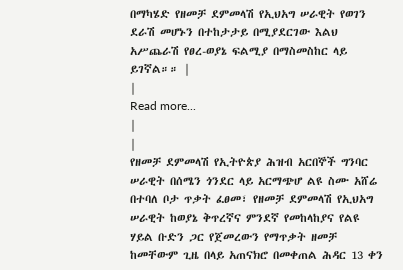በማካሄድ የዘመቻ ደምመላሽ የኢህአግ ሠራዊት የወገን ደራሽ መሆኑን በተከታታይ በሚያደርገው እልህ አሥጨራሽ የፀረ-ወያኔ ፍልሚያ በማስመስከር ላይ ይገኛል።። |
|
Read more...
|
|
የዘመቻ ደምመላሽ የኢትዮጵያ ሕዝብ አርበኞች ግንባር ሠራዊት በሰሜን ጎንደር ላይ አርማጭሆ ልዩ ስሙ አሸሬ በተባለ ቦታ ጥቃት ፈፀመ፣ የዘመቻ ደምመላሽ የኢህአግ ሠራዊት ከወያኔ ቅጥረኛና ምንደኛ የመከላከያና የልዩ ሃይል ቡድን ጋር የጀመረውን የማጥቃት ዘመቻ ከመቸውም ጊዜ በላይ አጠናክሮ በመቀጠል ሕዳር 13 ቀን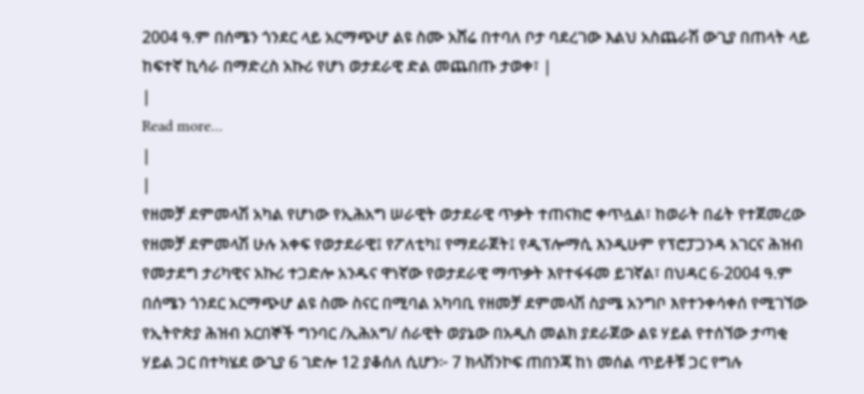2004 ዓ.ም በሰሜን ጎንደር ላይ አርማጭሆ ልዩ ስሙ አሸሬ በተባለ ቦታ ባደረገው እልህ አስጨራሽ ውጊያ በጠላት ላይ ከፍተኛ ኪሳራ በማድረስ አኩሪ የሆነ ወታደራዊ ድል መጨበጡ ታወቀ፣ |
|
Read more...
|
|
የዘመቻ ደምመላሽ አካል የሆነው የኢሕአግ ሠራዊት ወታደራዊ ጥቃት ተጠናክሮ ቀጥሏል፣ ከወራት በፊት የተጀመረው የዘመቻ ደምመላሽ ሁሉ አቀፍ የወታደራዊ፤ የፖለቲካ፤ የማደራጀት፤ የዲፕሎማሲ እንዲሁም የፕሮፓጋንዳ አገርና ሕዝብ የመታደግ ታሪካዊና አኩሪ ተጋድሎ አንዱና ዋነኛው የወታደራዊ ማጥቃት እየተፋፋመ ይገኛል፣ በህዳር 6-2004 ዓ.ም በሰሜን ጎንደር አርማጭሆ ልዩ ስሙ ስናር በሚባል አካባቢ የዘመቻ ደምመላሽ ስያሜ አንግቦ እየተንቀሳቀሰ የሚገኘው የኢትዮጵያ ሕዝብ አርበኞች ግንባር /ኢሕአግ/ ሰራዊት ወያኔው በአዲስ መልክ ያደራጀው ልዩ ሃይል የተሰኘው ታጣቂ ሃይል ጋር በተካሄደ ውጊያ 6 ገድሎ 12 ያቆሰለ ሲሆን፦ 7 ክላሽንኮፍ ጠበንጃ ከነ መሰል ጥይቶቹ ጋር የግሉ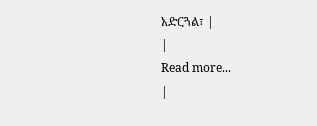አድርጓል፣ |
|
Read more...
|